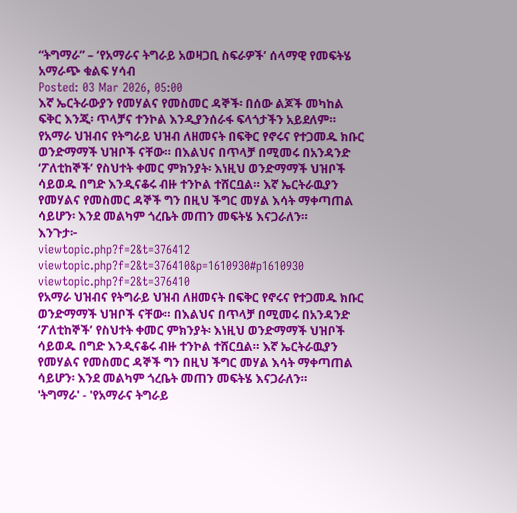“ትግማራ” – ‘የአማራና ትግራይ አወዛጋቢ ስፍራዎች’ ሰላማዊ የመፍትሄ አማራጭ ቁልፍ ሃሳብ
Posted: 03 Mar 2026, 05:00
እኛ ኤርትራውያን የመሃልና የመስመር ዳኞች፡ በሰው ልጆች መካከል ፍቅር እንጂ፡ ጥላቻና ተንኮል እንዲያንሰራፋ ፍላጎታችን አይደለም።
የአማራ ህዝብና የትግራይ ህዝብ ለዘመናት በፍቅር የኖሩና የተጋመዱ ክቡር ወንድማማች ህዝቦች ናቸው። በእልህና በጥላቻ በሚመሩ በአንዳንድ ‘ፖለቲከኞች’ የስህተት ቀመር ምክንያት፡ እነዚህ ወንድማማች ህዝቦች ሳይወዱ በግድ እንዲናቆሩ ብዙ ተንኮል ተሸርቧል። እኛ ኤርትራዉያን የመሃልና የመስመር ዳኞች ግን በዚህ ችግር መሃል እሳት ማቀጣጠል ሳይሆን፡ እንደ መልካም ጎረቤት መጠን መፍትሄ እናጋራለን።
እንጉታ፦
viewtopic.php?f=2&t=376412
viewtopic.php?f=2&t=376410&p=1610930#p1610930
viewtopic.php?f=2&t=376410
የአማራ ህዝብና የትግራይ ህዝብ ለዘመናት በፍቅር የኖሩና የተጋመዱ ክቡር ወንድማማች ህዝቦች ናቸው። በእልህና በጥላቻ በሚመሩ በአንዳንድ ‘ፖለቲከኞች’ የስህተት ቀመር ምክንያት፡ እነዚህ ወንድማማች ህዝቦች ሳይወዱ በግድ እንዲናቆሩ ብዙ ተንኮል ተሸርቧል። እኛ ኤርትራዉያን የመሃልና የመስመር ዳኞች ግን በዚህ ችግር መሃል እሳት ማቀጣጠል ሳይሆን፡ እንደ መልካም ጎረቤት መጠን መፍትሄ እናጋራለን።
'ትግማራ' - 'የአማራና ትግራይ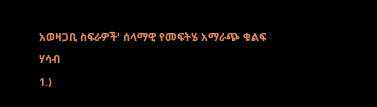አወዛጋቢ ስፍራዎች' ሰላማዊ የመፍትሄ አማራጭ ቁልፍ ሃሳብ
1.)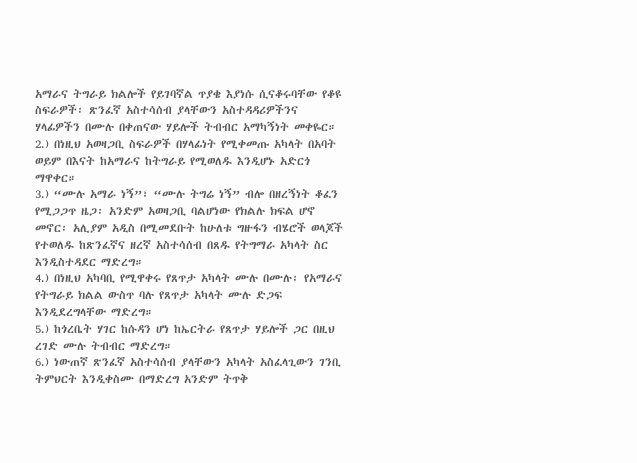አማራና ትግራይ ክልሎች የይገባኛል ጥያቄ እያነሱ ሲናቆሩባቸው የቆዩ ስፍራዎች፡ ጽንፈኛ አስተሳሰብ ያላቸውን አስተዳዳሪዎችንና ሃላፊዎችን በሙሉ በቀጠናው ሃይሎች ትብብር አማካኝነት መቀዬር።
2.) በነዚህ አወዛጋቢ ስፍራዎች በሃላፊነት የሚቀመጡ አካላት በአባት ወይም በእናት ከአማራና ከትግራይ የሚወለዱ እንዲሆኑ አድርጎ ማዋቀር።
3.) “ሙሉ አማራ ነኝ”፣ “ሙሉ ትግሬ ነኝ” ብሎ በዘረኝነት ቆፈን የሚጋጋጥ ዜጋ፡ አንድም አወዛጋቢ ባልሆነው የክልሉ ክፍል ሆኖ መኖር፡ አሊያም አዲስ በሚመደቡት ከሁለቱ ግዙፋን ብሄሮች ወላጆች የተወለዱ ከጽንፈኛና ዘረኛ አስተሳሰብ በጸዱ የትግማራ አካላት ስር እንዲስተዳደር ማድረግ።
4.) በነዚህ አካባቢ የሚዋቀሩ የጸጥታ አካላት ሙሉ በሙሉ፡ የአማራና የትግራይ ክልል ውስጥ ባሉ የጸጥታ አካላት ሙሉ ድጋፍ እንዲደረግላቸው ማድረግ።
5.) ከጎረቤት ሃገር ከሱዳን ሆነ ከኤርትራ የጸጥታ ሃይሎች ጋር በዚህ ረገድ ሙሉ ትብብር ማድረግ።
6.) ነውጠኛ ጽንፈኛ አስተሳሰብ ያላቸውን አካላት አስፈላጊውን ገንቢ ትምህርት እንዲቀስሙ በማድረግ አንድም ትጥቅ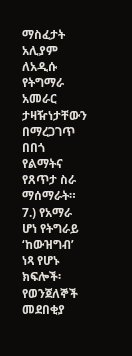ማስፈታት አሊያም ለአዲሱ የትግማራ አመራር ታዛዥነታቸውን በማረጋገጥ በበጎ የልማትና የጸጥታ ስራ ማሰማራት።
7.) የአማራ ሆነ የትግራይ ‘ከውዝግብ’ ነጻ የሆኑ ክፍሎች፡ የወንጀለኞች መደበቂያ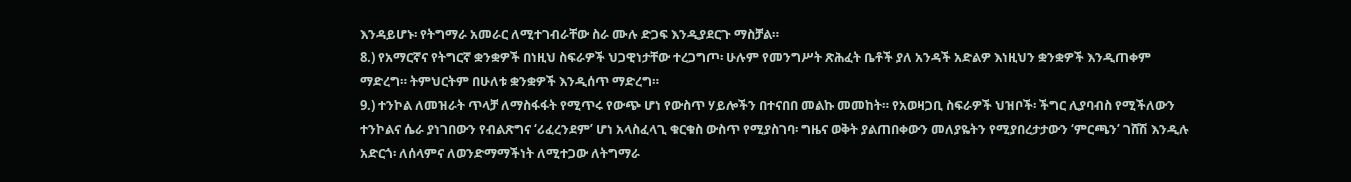እንዳይሆኑ፡ የትግማራ አመራር ለሚተገብራቸው ስራ ሙሉ ድጋፍ እንዲያደርጉ ማስቻል።
8.) የአማርኛና የትግርኛ ቋንቋዎች በነዚህ ስፍራዎች ህጋዊነታቸው ተረጋግጦ፡ ሁሉም የመንግሥት ጽሕፈት ቤቶች ያለ አንዳች አድልዎ እነዚህን ቋንቋዎች እንዲጠቀም ማድረግ። ትምህርትም በሁለቱ ቋንቋዎች እንዲሰጥ ማድረግ።
9.) ተንኮል ለመዝራት ጥላቻ ለማስፋፋት የሚጥሩ የውጭ ሆነ የውስጥ ሃይሎችን በተናበበ መልኩ መመከት። የአወዛጋቢ ስፍራዎች ህዝቦች፡ ችግር ሊያባብስ የሚችለውን ተንኮልና ሴራ ያነገበውን የብልጽግና ‘ሪፈረንደም’ ሆነ አላስፈላጊ ቁርቁስ ውስጥ የሚያስገባ፡ ግዜና ወቅት ያልጠበቀውን መለያዬትን የሚያበረታታውን ‘ምርጫን’ ገሸሽ እንዲሉ አድርጎ፡ ለሰላምና ለወንድማማችነት ለሚተጋው ለትግማራ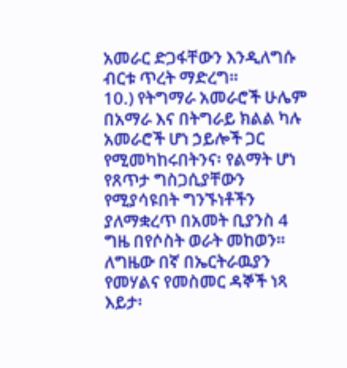አመራር ድጋፋቸውን እንዲለግሱ ብርቱ ጥረት ማድረግ።
10.) የትግማራ አመራሮች ሁሌም በአማራ እና በትግራይ ክልል ካሉ አመራሮች ሆነ ኃይሎች ጋር የሚመካከሩበትንና፡ የልማት ሆነ የጸጥታ ግስጋሲያቸውን የሚያሳዩበት ግንኙነቶችን ያለማቋረጥ በአመት ቢያንስ 4 ግዜ በየሶስት ወራት መከወን።
ለግዜው በኛ በኤርትራዉያን የመሃልና የመስመር ዳኞች ነጻ እይታ፡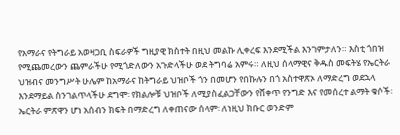የአማራና የትግራይ አወዛጋቢ ስፍራዎች ግዚያዊ ክስተት በዚህ መልኩ ሊቀረፍ እንደሚችል እንገምታለን። እስቲ ጎበዝ የሚጨመረውን ጨምራችሁ የሚጎድለውን አጉድላችሁ ወደ ትግባሬ አምሩ። ለዚህ ሰላማዊና ቅዱስ መፍትሄ የኤርትራ ህዝብና መንግሥት ሁሌም ከአማራና ከትግራይ ህዝቦች ጎን በመሆን የበኩሉን በጎ አስተዋጽኦ ለማድረግ ወደኋላ እንደማይል ስንገልጥላችሁ ደግሞ፡ የክልሎቹ ህዝቦች ለሚያስፈልጋቸውን የሸቀጥ የንግድ እና የመሰረተ ልማት ቁሶች፡ ኤርትራ ምጽዋን ሆነ አሰብን ክፍት በማድረግ ለቀጠናው ሰላም፡ ለነዚህ ክቡር ወንድም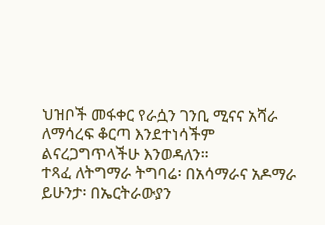ህዝቦች መፋቀር የራሷን ገንቢ ሚናና አሻራ ለማሳረፍ ቆርጣ እንደተነሳችም ልናረጋግጥላችሁ እንወዳለን።
ተጻፈ ለትግማራ ትግባሬ፡ በአሳማራና አዶማራ ይሁንታ፡ በኤርትራውያን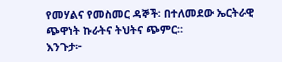የመሃልና የመስመር ዳኞች፡ በተለመደው ኤርትራዊ ጭዋነት ኩራትና ትህትና ጭምር።
እንጉታ፦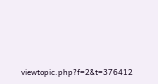viewtopic.php?f=2&t=376412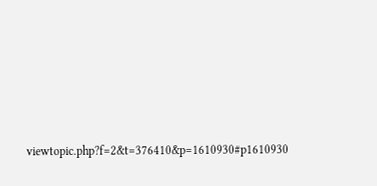viewtopic.php?f=2&t=376410&p=1610930#p1610930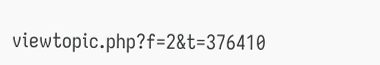viewtopic.php?f=2&t=376410